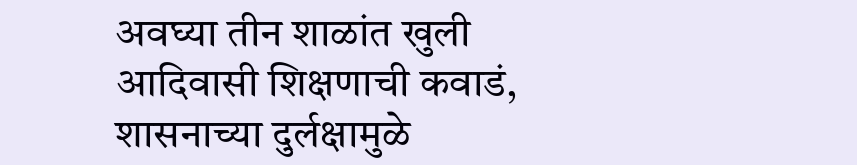अवघ्या तीन शाळांत खुली आदिवासी शिक्षणाची कवाडं, शासनाच्या दुर्लक्षामुळे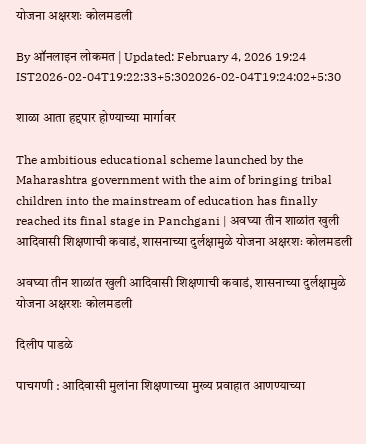योजना अक्षरशः कोलमडली

By ऑनलाइन लोकमत | Updated: February 4, 2026 19:24 IST2026-02-04T19:22:33+5:302026-02-04T19:24:02+5:30

शाळा आता हद्दपार होण्याच्या मार्गावर

The ambitious educational scheme launched by the Maharashtra government with the aim of bringing tribal children into the mainstream of education has finally reached its final stage in Panchgani | अवघ्या तीन शाळांत खुली आदिवासी शिक्षणाची कवाडं, शासनाच्या दुर्लक्षामुळे योजना अक्षरशः कोलमडली

अवघ्या तीन शाळांत खुली आदिवासी शिक्षणाची कवाडं, शासनाच्या दुर्लक्षामुळे योजना अक्षरशः कोलमडली

दिलीप पाडळे

पाचगणी : आदिवासी मुलांना शिक्षणाच्या मुख्य प्रवाहात आणण्याच्या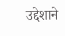उद्देशाने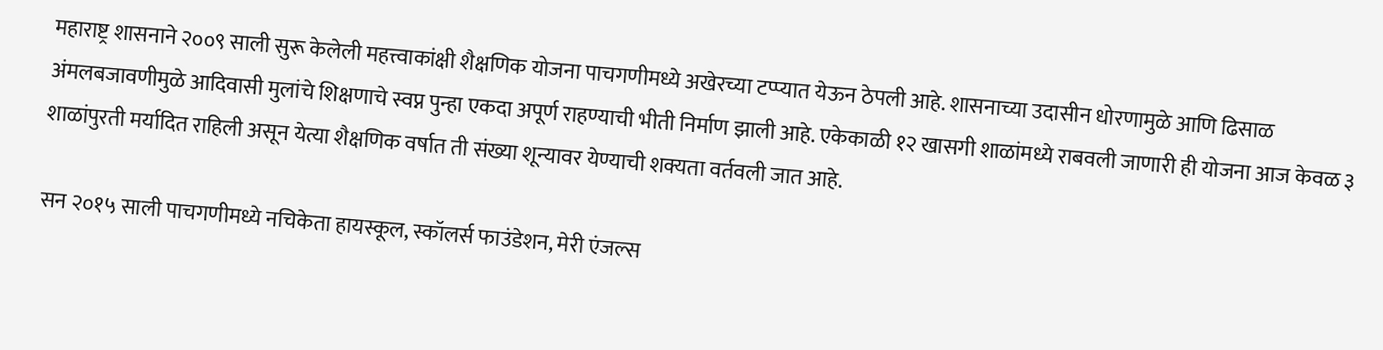महाराष्ट्र शासनाने २००९ साली सुरू केलेली महत्त्वाकांक्षी शैक्षणिक योजना पाचगणीमध्ये अखेरच्या टप्प्यात येऊन ठेपली आहे. शासनाच्या उदासीन धोरणामुळे आणि ढिसाळ अंमलबजावणीमुळे आदिवासी मुलांचे शिक्षणाचे स्वप्न पुन्हा एकदा अपूर्ण राहण्याची भीती निर्माण झाली आहे. एकेकाळी १२ खासगी शाळांमध्ये राबवली जाणारी ही योजना आज केवळ ३ शाळांपुरती मर्यादित राहिली असून येत्या शैक्षणिक वर्षात ती संख्या शून्यावर येण्याची शक्यता वर्तवली जात आहे.

सन २०१५ साली पाचगणीमध्ये नचिकेता हायस्कूल, स्कॉलर्स फाउंडेशन, मेरी एंजल्स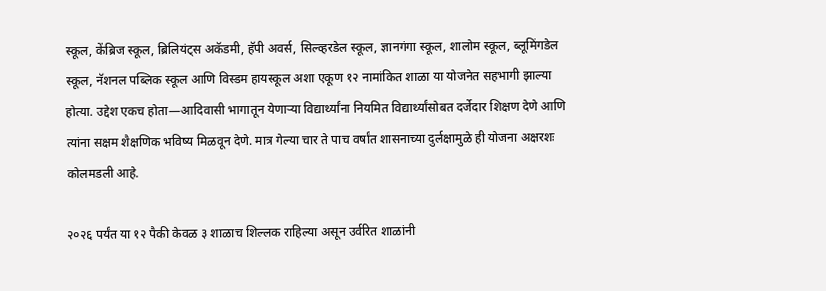स्कूल, केंब्रिज स्कूल, ब्रिलियंट्स अकॅडमी, हॅपी अवर्स, सिल्व्हरडेल स्कूल, ज्ञानगंगा स्कूल, शालोम स्कूल, ब्लूमिंगडेल स्कूल, नॅशनल पब्लिक स्कूल आणि विस्डम हायस्कूल अशा एकूण १२ नामांकित शाळा या योजनेत सहभागी झाल्या होत्या. उद्देश एकच होता—आदिवासी भागातून येणाऱ्या विद्यार्थ्यांना नियमित विद्यार्थ्यांसोबत दर्जेदार शिक्षण देणे आणि त्यांना सक्षम शैक्षणिक भविष्य मिळवून देणे. मात्र गेल्या चार ते पाच वर्षांत शासनाच्या दुर्लक्षामुळे ही योजना अक्षरशः कोलमडली आहे.

२०२६ पर्यंत या १२ पैकी केवळ ३ शाळाच शिल्लक राहिल्या असून उर्वरित शाळांनी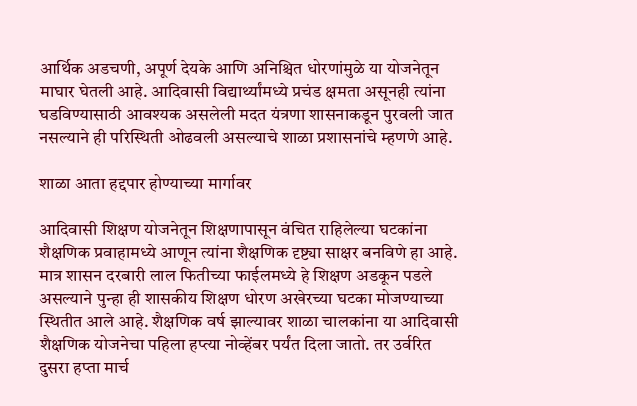आर्थिक अडचणी, अपूर्ण देयके आणि अनिश्चित धोरणांमुळे या योजनेतून माघार घेतली आहे. आदिवासी विद्यार्थ्यांमध्ये प्रचंड क्षमता असूनही त्यांना घडविण्यासाठी आवश्यक असलेली मदत यंत्रणा शासनाकडून पुरवली जात नसल्याने ही परिस्थिती ओढवली असल्याचे शाळा प्रशासनांचे म्हणणे आहे.

शाळा आता हद्दपार होण्याच्या मार्गावर

आदिवासी शिक्षण योजनेतून शिक्षणापासून वंचित राहिलेल्या घटकांना शैक्षणिक प्रवाहामध्ये आणून त्यांना शैक्षणिक दृष्ट्या साक्षर बनविणे हा आहे. मात्र शासन दरबारी लाल फितीच्या फाईलमध्ये हे शिक्षण अडकून पडले असल्याने पुन्हा ही शासकीय शिक्षण धोरण अखेरच्या घटका मोजण्याच्या स्थितीत आले आहे. शैक्षणिक वर्ष झाल्यावर शाळा चालकांना या आदिवासी शैक्षणिक योजनेचा पहिला हप्त्या नोव्हेंबर पर्यंत दिला जातो. तर उर्वरित दुसरा हप्ता मार्च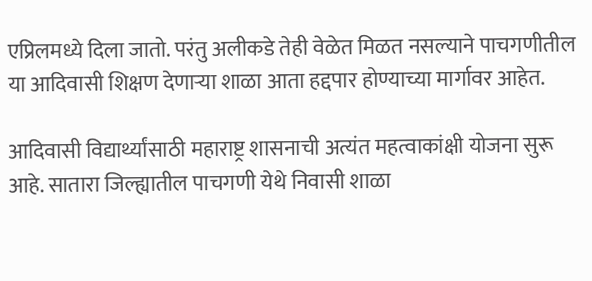एप्रिलमध्ये दिला जातो. परंतु अलीकडे तेही वेळेत मिळत नसल्याने पाचगणीतील या आदिवासी शिक्षण देणाऱ्या शाळा आता हद्दपार होण्याच्या मार्गावर आहेत.

आदिवासी विद्यार्थ्यांसाठी महाराष्ट्र शासनाची अत्यंत महत्वाकांक्षी योजना सुरू आहे. सातारा जिल्ह्यातील पाचगणी येथे निवासी शाळा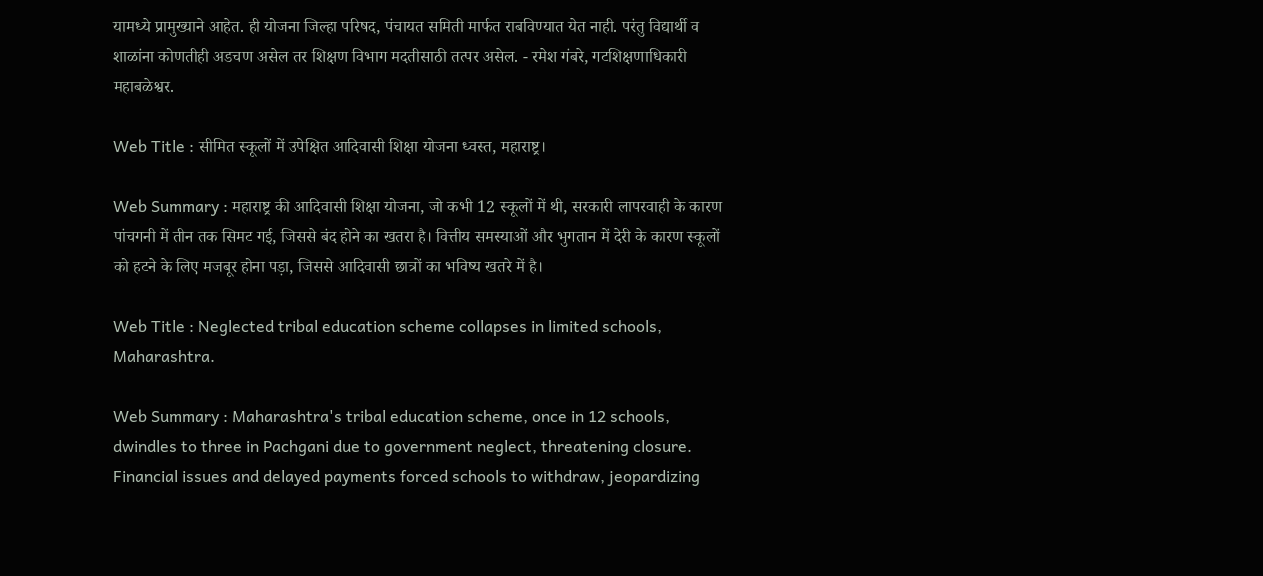यामध्ये प्रामुख्याने आहेत. ही योजना जिल्हा परिषद, पंचायत समिती मार्फत राबविण्यात येत नाही. परंतु विद्यार्थी व शाळांना कोणतीही अडचण असेल तर शिक्षण विभाग मदतीसाठी तत्पर असेल. - रमेश गंबरे, गटशिक्षणाधिकारी महाबळेश्वर.

Web Title : सीमित स्कूलों में उपेक्षित आदिवासी शिक्षा योजना ध्वस्त, महाराष्ट्र।

Web Summary : महाराष्ट्र की आदिवासी शिक्षा योजना, जो कभी 12 स्कूलों में थी, सरकारी लापरवाही के कारण पांचगनी में तीन तक सिमट गई, जिससे बंद होने का खतरा है। वित्तीय समस्याओं और भुगतान में देरी के कारण स्कूलों को हटने के लिए मजबूर होना पड़ा, जिससे आदिवासी छात्रों का भविष्य खतरे में है।

Web Title : Neglected tribal education scheme collapses in limited schools, Maharashtra.

Web Summary : Maharashtra's tribal education scheme, once in 12 schools, dwindles to three in Pachgani due to government neglect, threatening closure. Financial issues and delayed payments forced schools to withdraw, jeopardizing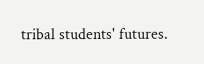tribal students' futures.